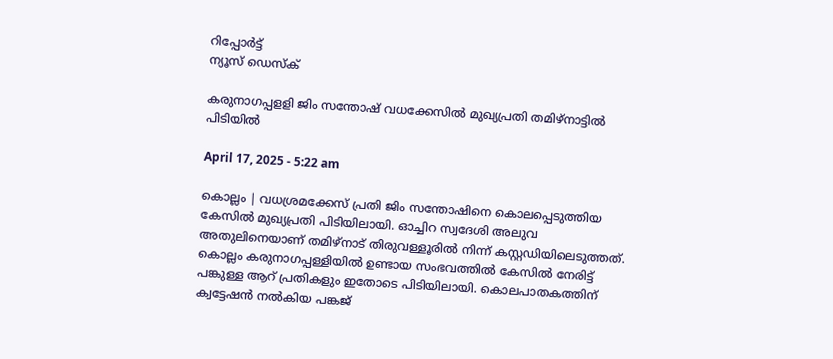റിപ്പോര്‍ട്ട്
ന്യൂസ് ഡെസ്ക്

കരുനാഗപ്പളളി ജിം സന്തോഷ് വധക്കേസിൽ മുഖ്യപ്രതി തമിഴ്‌നാട്ടില്‍ പിടിയില്‍

April 17, 2025 - 5:22 am

കൊല്ലം | വധശ്രമക്കേസ് പ്രതി ജിം സന്തോഷിനെ കൊലപ്പെടുത്തിയ കേസില്‍ മുഖ്യപ്രതി പിടിയിലായി. ഓച്ചിറ സ്വദേശി അലുവ അതുലിനെയാണ് തമിഴ്‌നാട് തിരുവള്ളൂരില്‍ നിന്ന് കസ്റ്റഡിയിലെടുത്തത്. കൊല്ലം കരുനാഗപ്പള്ളിയില്‍ ഉണ്ടായ സംഭവത്തില്‍ കേസില്‍ നേരിട്ട് പങ്കുള്ള ആറ് പ്രതികളും ഇതോടെ പിടിയിലായി. കൊലപാതകത്തിന് ക്വട്ടേഷന്‍ നല്‍കിയ പങ്കജ്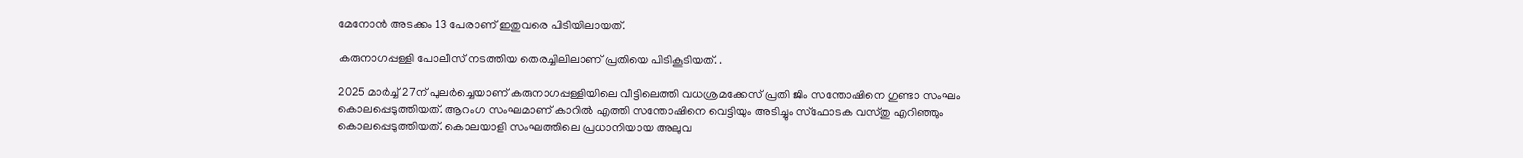മേനോന്‍ അടക്കം 13 പേരാണ് ഇതുവരെ പിടിയിലായത്.

കരുനാഗപ്പള്ളി പോലീസ് നടത്തിയ തെരച്ചിലിലാണ് പ്രതിയെ പിടികൂടിയത്. .

2025 മാര്‍ച്ച് 27ന് പുലര്‍ച്ചെയാണ് കരുനാഗപ്പള്ളിയിലെ വീട്ടിലെത്തി വധശ്രമക്കേസ് പ്രതി ജിം സന്തോഷിനെ ഗുണ്ടാ സംഘം കൊലപ്പെടുത്തിയത്. ആറംഗ സംഘമാണ് കാറില്‍ എത്തി സന്തോഷിനെ വെട്ടിയും അടിച്ചും സ്‌ഫോടക വസ്തു എറിഞ്ഞും കൊലപ്പെടുത്തിയത്. കൊലയാളി സംഘത്തിലെ പ്രധാനിയായ അലുവ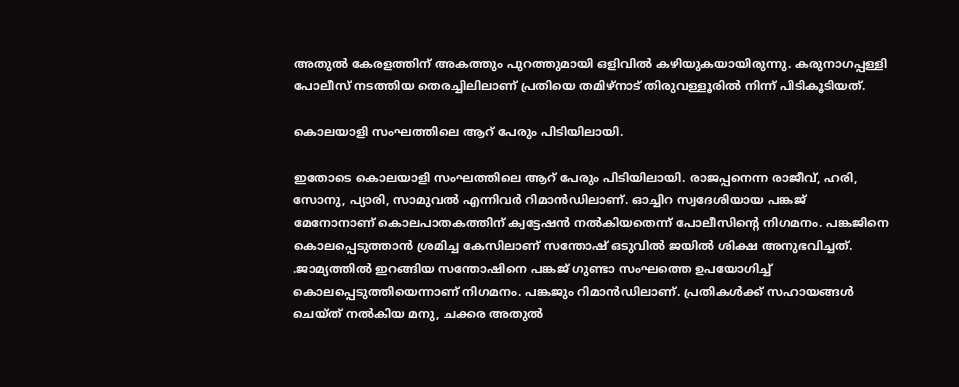അതുല്‍ കേരളത്തിന് അകത്തും പുറത്തുമായി ഒളിവില്‍ കഴിയുകയായിരുന്നു. കരുനാഗപ്പള്ളി പോലീസ് നടത്തിയ തെരച്ചിലിലാണ് പ്രതിയെ തമിഴ്‌നാട് തിരുവള്ളൂരില്‍ നിന്ന് പിടികൂടിയത്.

കൊലയാളി സംഘത്തിലെ ആറ് പേരും പിടിയിലായി.

ഇതോടെ കൊലയാളി സംഘത്തിലെ ആറ് പേരും പിടിയിലായി. രാജപ്പനെന്ന രാജീവ്, ഹരി, സോനു, പ്യാരി, സാമുവല്‍ എന്നിവര്‍ റിമാന്‍ഡിലാണ്. ഓച്ചിറ സ്വദേശിയായ പങ്കജ് മേനോനാണ് കൊലപാതകത്തിന് ക്വട്ടേഷന്‍ നല്‍കിയതെന്ന് പോലീസിന്റെ നിഗമനം. പങ്കജിനെ കൊലപ്പെടുത്താന്‍ ശ്രമിച്ച കേസിലാണ് സന്തോഷ് ഒടുവില്‍ ജയില്‍ ശിക്ഷ അനുഭവിച്ചത്. .ജാമ്യത്തില്‍ ഇറങ്ങിയ സന്തോഷിനെ പങ്കജ് ഗുണ്ടാ സംഘത്തെ ഉപയോഗിച്ച് കൊലപ്പെടുത്തിയെന്നാണ് നിഗമനം. പങ്കജും റിമാന്‍ഡിലാണ്. പ്രതികള്‍ക്ക് സഹായങ്ങള്‍ ചെയ്ത് നല്‍കിയ മനു, ചക്കര അതുല്‍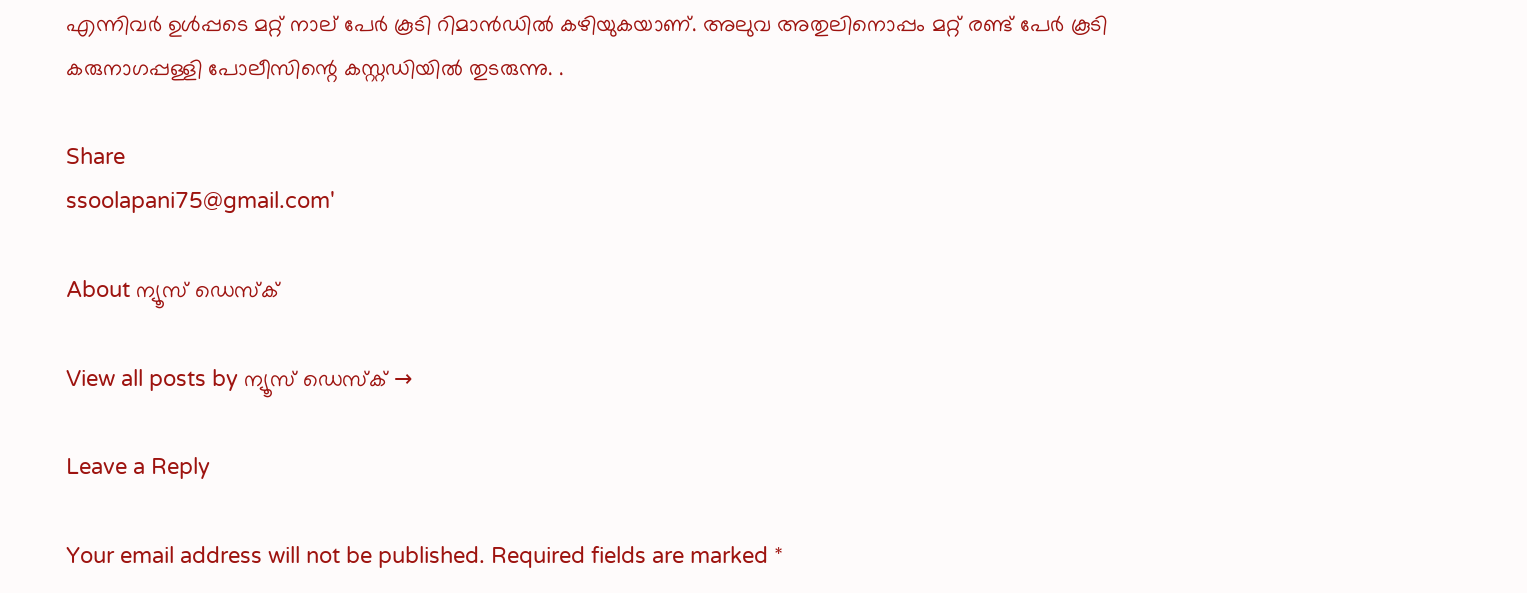എന്നിവര്‍ ഉള്‍പ്പടെ മറ്റ് നാല് പേര്‍ കൂടി റിമാന്‍ഡില്‍ കഴിയുകയാണ്. അലുവ അതുലിനൊപ്പം മറ്റ് രണ്ട് പേര്‍ കൂടി കരുനാഗപ്പള്ളി പോലീസിന്റെ കസ്റ്റഡിയില്‍ തുടരുന്നു. .

Share
ssoolapani75@gmail.com'

About ന്യൂസ് ഡെസ്ക്

View all posts by ന്യൂസ് ഡെസ്ക് →

Leave a Reply

Your email address will not be published. Required fields are marked *